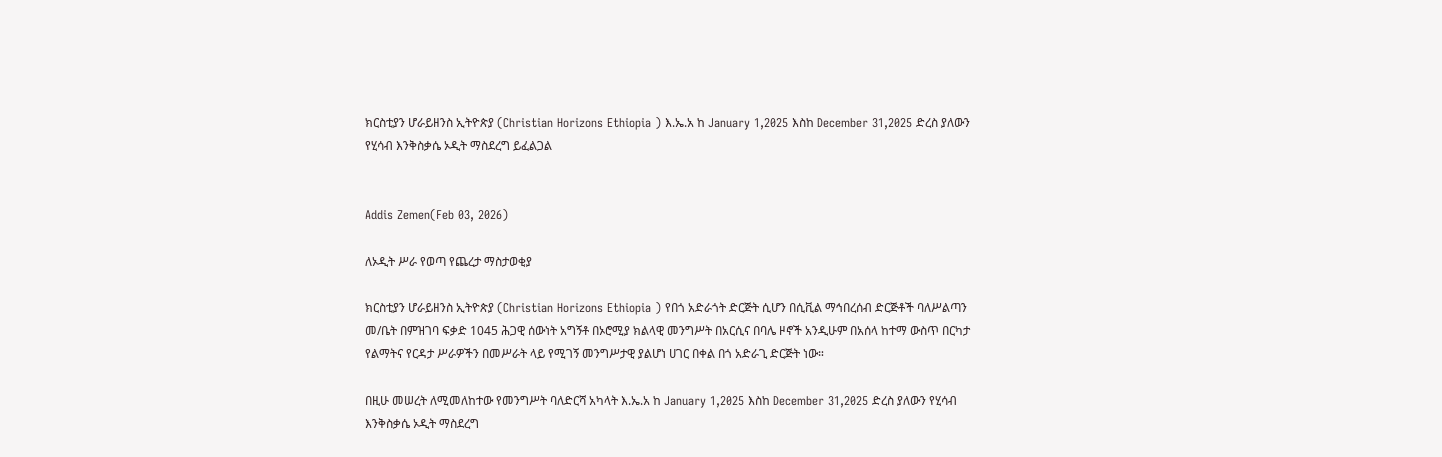ክርስቲያን ሆራይዘንስ ኢትዮጵያ (Christian Horizons Ethiopia ) እ.ኤ.አ ከ January 1,2025 እስከ December 31,2025 ድረስ ያለውን የሂሳብ እንቅስቃሴ ኦዲት ማስደረግ ይፈልጋል


Addis Zemen(Feb 03, 2026)

ለኦዲት ሥራ የወጣ የጨረታ ማስታወቂያ

ክርስቲያን ሆራይዘንስ ኢትዮጵያ (Christian Horizons Ethiopia ) የበጎ አድራጎት ድርጅት ሲሆን በሲቪል ማኅበረሰብ ድርጅቶች ባለሥልጣን መ/ቤት በምዝገባ ፍቃድ 1045 ሕጋዊ ሰውነት አግኝቶ በኦሮሚያ ክልላዊ መንግሥት በአርሲና በባሌ ዞኖች አንዲሁም በአሰላ ከተማ ውስጥ በርካታ የልማትና የርዳታ ሥራዎችን በመሥራት ላይ የሚገኝ መንግሥታዊ ያልሆነ ሀገር በቀል በጎ አድራጊ ድርጅት ነው።

በዚሁ መሠረት ለሚመለከተው የመንግሥት ባለድርሻ አካላት እ.ኤ.አ ከ January 1,2025 እስከ December 31,2025 ድረስ ያለውን የሂሳብ እንቅስቃሴ ኦዲት ማስደረግ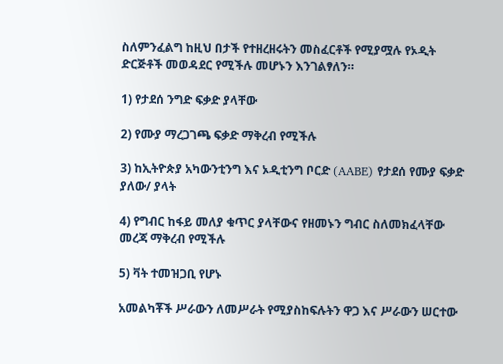ስለምንፈልግ ከዚህ በታች የተዘረዘሩትን መስፈርቶች የሚያሟሉ የኦዲት ድርጅቶች መወዳደር የሚችሉ መሆኑን እንገልፃለን።

1) የታደሰ ንግድ ፍቃድ ያላቸው

2) የሙያ ማረጋገጫ ፍቃድ ማቅረብ የሚችሉ

3) ከኢትዮጵያ አካውንቲንግ እና ኦዲቲንግ ቦርድ (AABE) የታደሰ የሙያ ፍቃድ ያለው/ ያላት

4) የግብር ከፋይ መለያ ቁጥር ያላቸውና የዘመኑን ግብር ስለመክፈላቸው መረጃ ማቅረብ የሚችሉ

5) ቫት ተመዝጋቢ የሆኑ

አመልካቾች ሥራውን ለመሥራት የሚያስከፍሉትን ዋጋ እና ሥራውን ሠርተው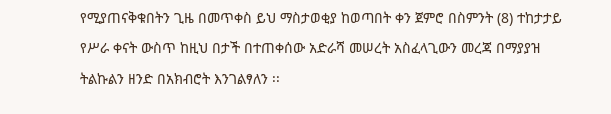የሚያጠናቅቁበትን ጊዜ በመጥቀስ ይህ ማስታወቂያ ከወጣበት ቀን ጀምሮ በስምንት (8) ተከታታይ የሥራ ቀናት ውስጥ ከዚህ በታች በተጠቀሰው አድራሻ መሠረት አስፈላጊውን መረጃ በማያያዝ ትልኩልን ዘንድ በአክብሮት እንገልፃለን ፡፡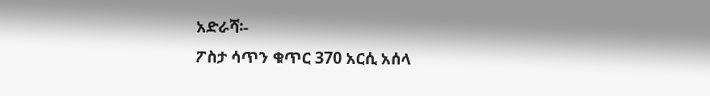አድራሻ፡-
ፖስታ ሳጥን ቁጥር 370 አርሲ አሰላ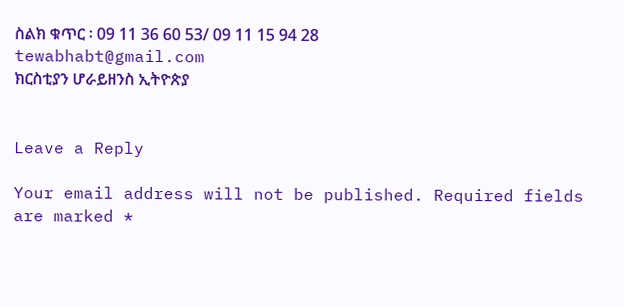ስልክ ቁጥር ፡ 09 11 36 60 53/ 09 11 15 94 28
tewabhabt@gmail.com
ክርስቲያን ሆራይዘንስ ኢትዮጵያ


Leave a Reply

Your email address will not be published. Required fields are marked *